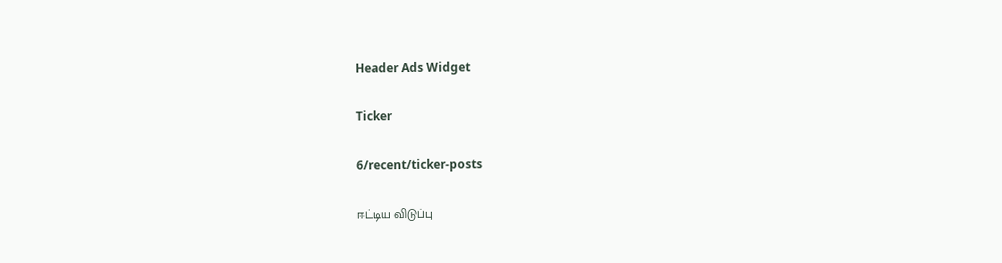Header Ads Widget

Ticker

6/recent/ticker-posts

ஈட்டிய விடுப்பு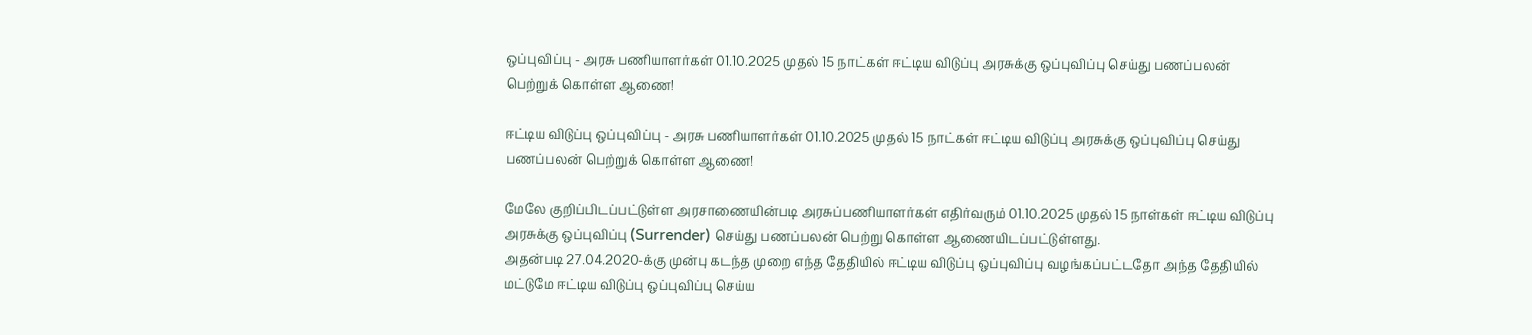ஒப்புவிப்பு - அரசு பணியாளர்கள் 01.10.2025 முதல் 15 நாட்கள் ஈட்டிய விடுப்பு அரசுக்கு ஒப்புவிப்பு செய்து பணப்பலன் பெற்றுக் கொள்ள ஆணை!

ஈட்டிய விடுப்பு ஒப்புவிப்பு - அரசு பணியாளர்கள் 01.10.2025 முதல் 15 நாட்கள் ஈட்டிய விடுப்பு அரசுக்கு ஒப்புவிப்பு செய்து பணப்பலன் பெற்றுக் கொள்ள ஆணை!

மேலே குறிப்பிடப்பட்டுள்ள அரசாணையின்படி அரசுப்பணியாளர்கள் எதிர்வரும் 01.10.2025 முதல் 15 நாள்கள் ஈட்டிய விடுப்பு அரசுக்கு ஒப்புவிப்பு (Surrender) செய்து பணப்பலன் பெற்று கொள்ள ஆணையிடப்பட்டுள்ளது.
அதன்படி 27.04.2020-க்கு முன்பு கடந்த முறை எந்த தேதியில் ஈட்டிய விடுப்பு ஒப்புவிப்பு வழங்கப்பட்டதோ அந்த தேதியில் மட்டுமே ஈட்டிய விடுப்பு ஒப்புவிப்பு செய்ய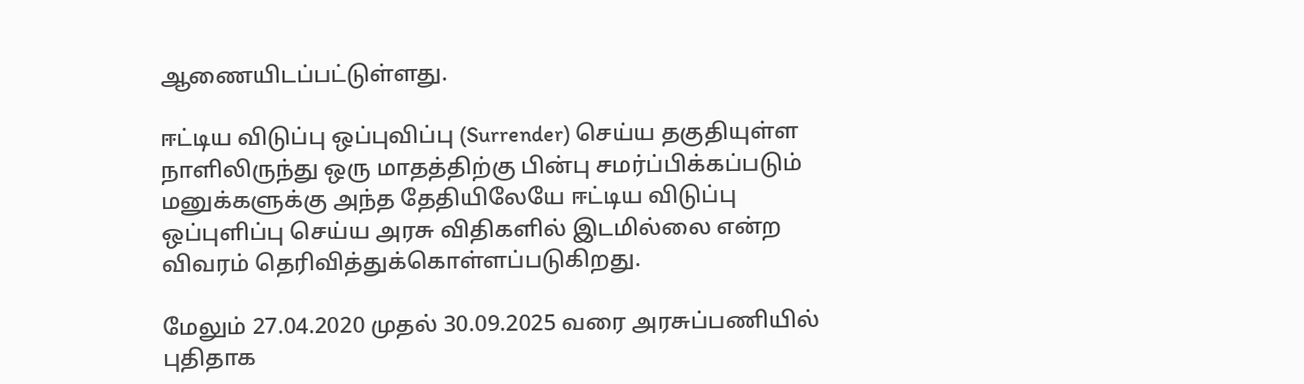ஆணையிடப்பட்டுள்ளது.

ஈட்டிய விடுப்பு ஒப்புவிப்பு (Surrender) செய்ய தகுதியுள்ள நாளிலிருந்து ஒரு மாதத்திற்கு பின்பு சமர்ப்பிக்கப்படும் மனுக்களுக்கு அந்த தேதியிலேயே ஈட்டிய விடுப்பு ஒப்புளிப்பு செய்ய அரசு விதிகளில் இடமில்லை என்ற விவரம் தெரிவித்துக்கொள்ளப்படுகிறது.

மேலும் 27.04.2020 முதல் 30.09.2025 வரை அரசுப்பணியில் புதிதாக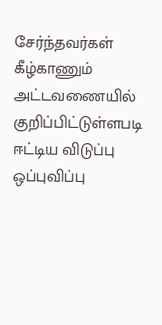சேர்ந்தவர்கள் கீழ்காணும் அட்டவணையில் குறிப்பிட்டுள்ளபடி ஈட்டிய விடுப்பு ஒப்புவிப்பு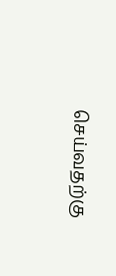செய்வதற்கு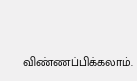விண்ணப்பிக்கலாம்.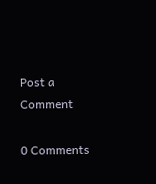Post a Comment

0 Comments